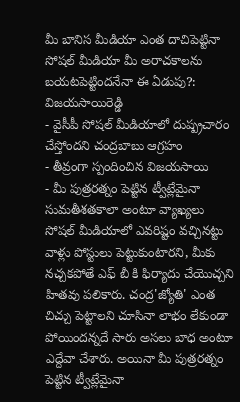మీ బానిస మీడియా ఎంత దాచిపెట్టినా సోషల్ మీడియా మీ అరాచకాలను బయటపెట్టిందనేనా ఈ ఏడుపు?: విజయసాయిరెడ్డి
- వైసీపీ సోషల్ మీడియాలో దుష్ప్రచారం చేస్తోందని చంద్రబాబు ఆగ్రహం
- తీవ్రంగా స్పందించిన విజయసాయి
- మీ పుత్రరత్నం పెట్టిన ట్వీట్లేమైనా సుమతీశతకాలా అంటూ వ్యాఖ్యలు
సోషల్ మీడియాలో ఎవరిష్టం వచ్చినట్టు వాళ్లు పోస్టులు పెట్టుకుంటారని, మీకు నచ్చకపోతే ఎఫ్ బీ కి ఫిర్యాదు చేయొచ్చని హితవు పలికారు. చంద్ర'జ్యోతి' ఎంత చిచ్చు పెట్టాలని చూసినా లాభం లేకుండా పోయిందన్నదే సారు అసలు బాధ అంటూ ఎద్దేవా చేశారు. అయినా మీ పుత్రరత్నం పెట్టిన ట్వీట్లేమైనా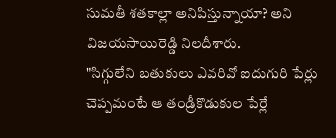సుమతీ శతకాల్లా అనిపిస్తున్నాయా? అని విజయసాయిరెడ్డి నిలదీశారు.
"సిగ్గులేని బతుకులు ఎవరివో ఐదుగురి పేర్లు చెప్పమంటే ఆ తండ్రీకొడుకుల పేర్లే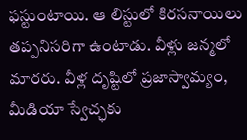ఫస్టుంటాయి. ఆ లిస్టులో కిరసనాయిలు తప్పనిసరిగా ఉంటాడు. వీళ్లు జన్మలో మారరు. వీళ్ల దృష్టిలో ప్రజాస్వామ్యం, మీడియా స్వేచ్ఛకు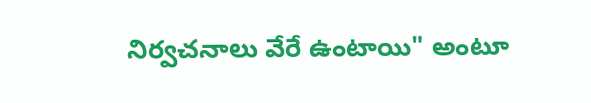నిర్వచనాలు వేరే ఉంటాయి" అంటూ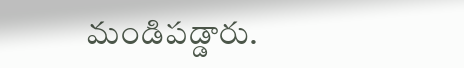మండిపడ్డారు.